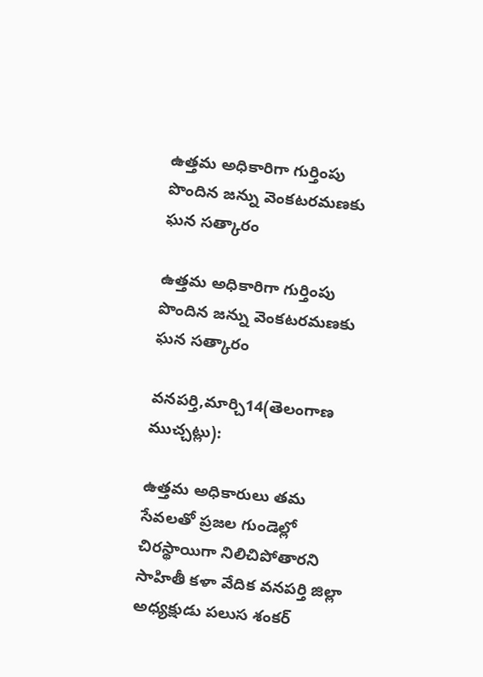ఉత్తమ అధికారిగా గుర్తింపు పొందిన జన్ను వెంకటరమణకు ఘన సత్కారం

ఉత్తమ అధికారిగా గుర్తింపు పొందిన జన్ను వెంకటరమణకు ఘన సత్కారం

వనపర్తి,మార్చి14(తెలంగాణ ముచ్చట్లు):

ఉత్తమ అధికారులు తమ సేవలతో ప్రజల గుండెల్లో చిరస్థాయిగా నిలిచిపోతారని సాహితీ కళా వేదిక వనపర్తి జిల్లా అధ్యక్షుడు పలుస శంకర్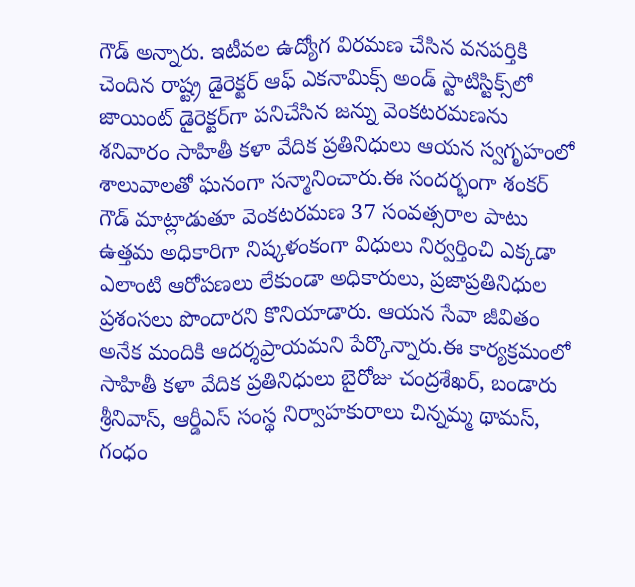గౌడ్ అన్నారు. ఇటీవల ఉద్యోగ విరమణ చేసిన వనపర్తికి చెందిన రాష్ట్ర డైరెక్టర్ ఆఫ్ ఎకనామిక్స్ అండ్ స్టాటిస్టిక్స్‌లో జాయింట్ డైరెక్టర్‌గా పనిచేసిన జన్ను వెంకటరమణను శనివారం సాహితీ కళా వేదిక ప్రతినిధులు ఆయన స్వగృహంలో శాలువాలతో ఘనంగా సన్మానించారు.ఈ సందర్భంగా శంకర్ గౌడ్ మాట్లాడుతూ వెంకటరమణ 37 సంవత్సరాల పాటు ఉత్తమ అధికారిగా నిష్కళంకంగా విధులు నిర్వర్తించి ఎక్కడా ఎలాంటి ఆరోపణలు లేకుండా అధికారులు, ప్రజాప్రతినిధుల ప్రశంసలు పొందారని కొనియాడారు. ఆయన సేవా జీవితం అనేక మందికి ఆదర్శప్రాయమని పేర్కొన్నారు.ఈ కార్యక్రమంలో సాహితీ కళా వేదిక ప్రతినిధులు బైరోజు చంద్రశేఖర్, బండారు శ్రీనివాస్, ఆర్డీఎస్ సంస్థ నిర్వాహకురాలు చిన్నమ్మ థామస్, గంధం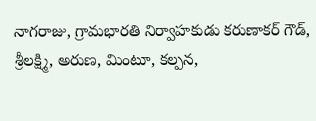నాగరాజు, గ్రామభారతి నిర్వాహకుడు కరుణాకర్ గౌడ్, శ్రీలక్ష్మి, అరుణ, మింటూ, కల్పన,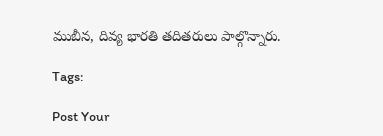ముబీన, దివ్య భారతి తదితరులు పాల్గొన్నారు.

Tags:

Post Your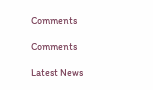Comments

Comments

Latest News